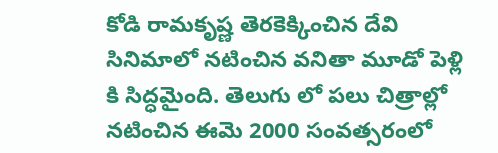కోడి రామకృష్ణ తెరకెక్కించిన దేవి సినిమాలో నటించిన వనితా మూడో పెళ్లి కి సిద్ధమైంది. తెలుగు లో పలు చిత్రాల్లో నటించిన ఈమె 2000 సంవత్సరంలో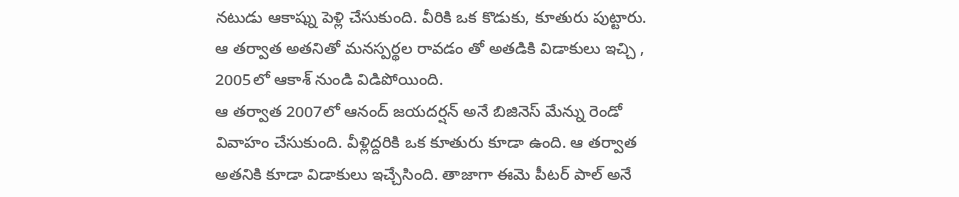నటుడు ఆకాష్ను పెళ్లి చేసుకుంది. వీరికి ఒక కొడుకు, కూతురు పుట్టారు. ఆ తర్వాత అతనితో మనస్పర్థల రావడం తో అతడికి విడాకులు ఇచ్చి , 2005లో ఆకాశ్ నుండి విడిపోయింది.
ఆ తర్వాత 2007లో ఆనంద్ జయదర్షన్ అనే బిజినెస్ మేన్ను రెండో వివాహం చేసుకుంది. వీళ్లిద్దరికి ఒక కూతురు కూడా ఉంది. ఆ తర్వాత అతనికి కూడా విడాకులు ఇచ్చేసింది. తాజాగా ఈమె పీటర్ పాల్ అనే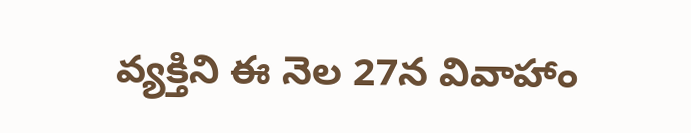వ్యక్తిని ఈ నెల 27న వివాహాం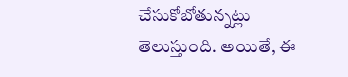చేసుకోబోతున్నట్లు తెలుస్తుంది. అయితే, ఈ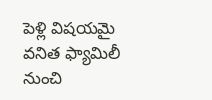పెళ్లి విషయమై వనిత ఫ్యామిలీ నుంచి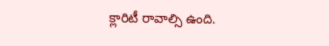క్లారిటీ రావాల్సి ఉంది.